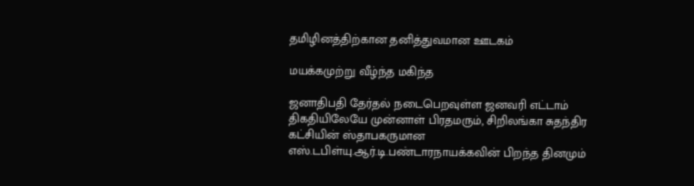தமிழினத்திற்கான தனித்துவமான ஊடகம்

மயக்கமுற்று வீழ்ந்த மகிந்த

ஜனாதிபதி தேர்தல் நடைபெறவுள்ள ஜனவரி எட்டாம் திகதியிலேயே முன்னாள் பிரதமரும், சிறிலங்கா சுதந்திர கட்சியின் ஸ்தாபகருமான எஸ்.டபிள்யு.ஆர்.டி.பண்டாரநாயக்கவின் பிறந்த தினமும்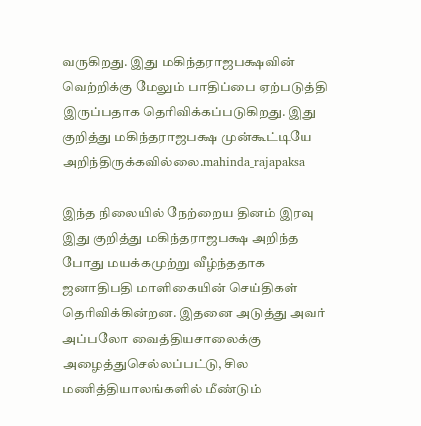வருகிறது. இது மகிந்தராஜபக்ஷவின் வெற்றிக்கு மேலும் பாதிப்பை ஏற்படுத்தி இருப்பதாக தெரிவிக்கப்படுகிறது. இது குறித்து மகிந்தராஜபக்ஷ முன்கூட்டியே அறிந்திருக்கவில்லை.mahinda_rajapaksa

இந்த நிலையில் நேற்றைய தினம் இரவு இது குறித்து மகிந்தராஜபக்ஷ அறிந்த போது மயக்கமுற்று வீழ்ந்ததாக ஜனாதிபதி மாளிகையின் செய்திகள் தெரிவிக்கின்றன. இதனை அடுத்து அவர் அப்பலோ வைத்தியசாலைக்கு அழைத்துசெல்லப்பட்டு, சில மணித்தியாலங்களில் மீண்டும்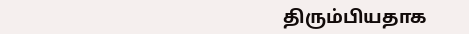திரும்பியதாக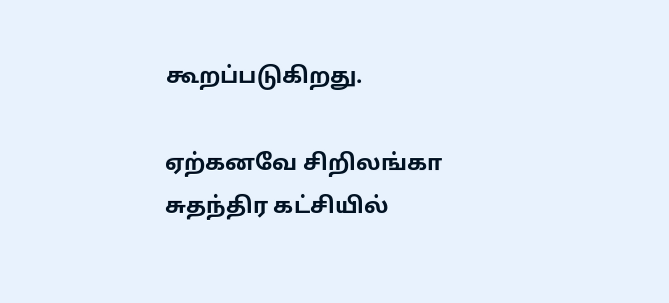கூறப்படுகிறது.

ஏற்கனவே சிறிலங்கா சுதந்திர கட்சியில்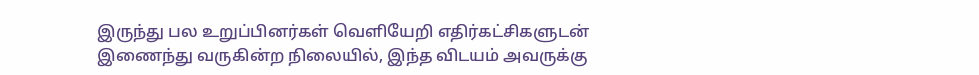இருந்து பல உறுப்பினர்கள் வெளியேறி எதிர்கட்சிகளுடன் இணைந்து வருகின்ற நிலையில், இந்த விடயம் அவருக்கு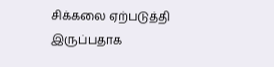சிக்கலை ஏற்படுத்தி இருப்பதாக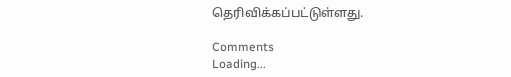தெரிவிக்கப்பட்டுள்ளது.

Comments
Loading...